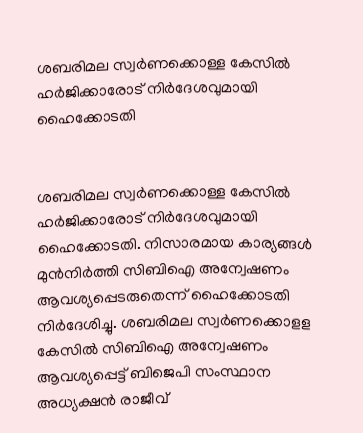ശബരിമല സ്വർണക്കൊള്ള കേസിൽ ഹർജിക്കാരോട് നിർദേശവുമായി ഹൈക്കോടതി


ശബരിമല സ്വർണക്കൊള്ള കേസിൽ ഹർജിക്കാരോട് നിർദേശവുമായി ഹൈക്കോടതി. നിസാരമായ കാര്യങ്ങള്‍ മുന്‍നിര്‍ത്തി സിബിഐ അന്വേഷണം ആവശ്യപ്പെടരുതെന്ന് ഹൈക്കോടതി നിർദേശിച്ചു. ശബരിമല സ്വര്‍ണക്കൊളള കേസില്‍ സിബിഐ അന്വേഷണം ആവശ്യപ്പെട്ട് ബിജെപി സംസ്ഥാന അധ്യക്ഷന്‍ രാജീവ്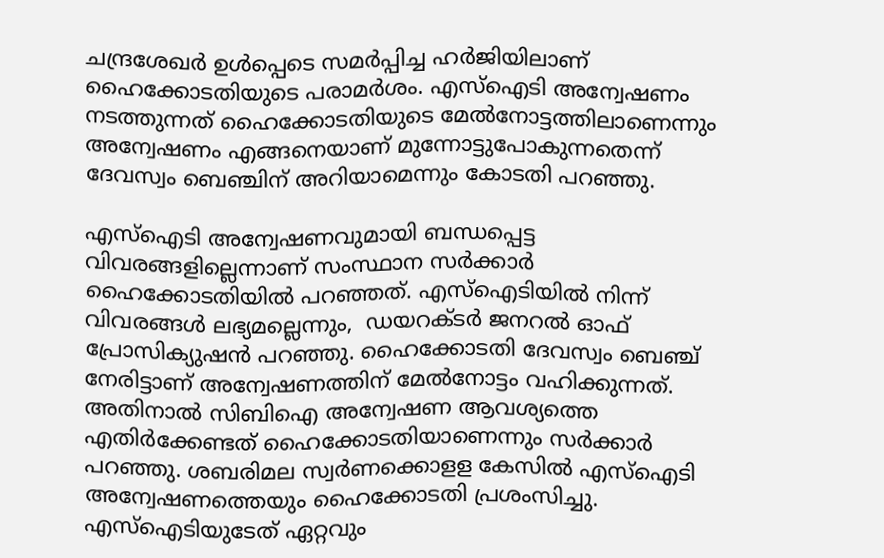ചന്ദ്രശേഖര്‍ ഉള്‍പ്പെടെ സമര്‍പ്പിച്ച ഹര്‍ജിയിലാണ് ഹൈക്കോടതിയുടെ പരാമര്‍ശം. എസ്‌ഐടി അന്വേഷണം നടത്തുന്നത് ഹൈക്കോടതിയുടെ മേല്‍നോട്ടത്തിലാണെന്നും അന്വേഷണം എങ്ങനെയാണ് മുന്നോട്ടുപോകുന്നതെന്ന് ദേവസ്വം ബെഞ്ചിന് അറിയാമെന്നും കോടതി പറഞ്ഞു.

എസ്‌ഐടി അന്വേഷണവുമായി ബന്ധപ്പെട്ട വിവരങ്ങളില്ലെന്നാണ് സംസ്ഥാന സര്‍ക്കാര്‍ ഹൈക്കോടതിയില്‍ പറഞ്ഞത്. എസ്‌ഐടിയില്‍ നിന്ന് വിവരങ്ങള്‍ ലഭ്യമല്ലെന്നും,  ഡയറക്ടര്‍ ജനറല്‍ ഓഫ് പ്രോസിക്യുഷൻ പറഞ്ഞു. ഹൈക്കോടതി ദേവസ്വം ബെഞ്ച് നേരിട്ടാണ് അന്വേഷണത്തിന് മേല്‍നോട്ടം വഹിക്കുന്നത്. അതിനാല്‍ സിബിഐ അന്വേഷണ ആവശ്യത്തെ എതിര്‍ക്കേണ്ടത് ഹൈക്കോടതിയാണെന്നും സര്‍ക്കാര്‍ പറഞ്ഞു. ശബരിമല സ്വര്‍ണക്കൊളള കേസില്‍ എസ്‌ഐടി അന്വേഷണത്തെയും ഹൈക്കോടതി പ്രശംസിച്ചു. എസ്‌ഐടിയുടേത് ഏറ്റവും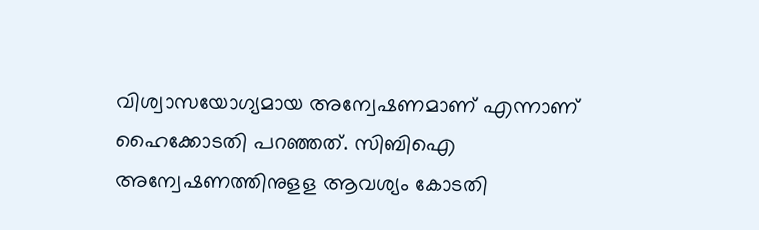വിശ്വാസയോഗ്യമായ അന്വേഷണമാണ് എന്നാണ് ഹൈക്കോടതി പറഞ്ഞത്. സിബിഐ അന്വേഷണത്തിനുളള ആവശ്യം കോടതി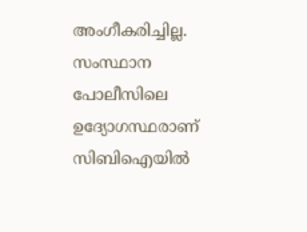അംഗീകരിച്ചില്ല. സംസ്ഥാന പോലീസിലെ ഉദ്യോഗസ്ഥരാണ് സിബിഐയില്‍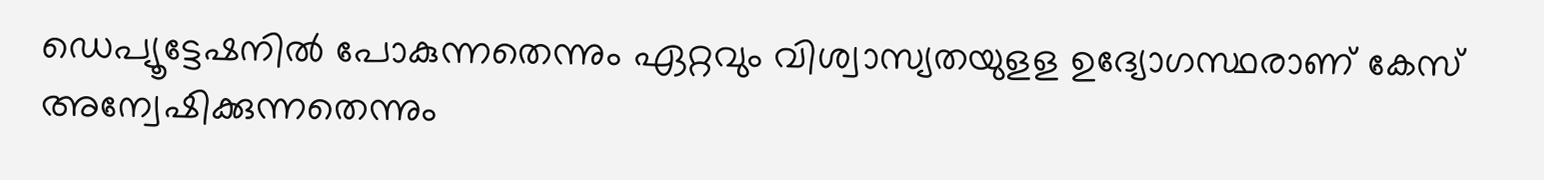ഡെപ്യൂട്ടേഷനില്‍ പോകുന്നതെന്നും ഏറ്റവും വിശ്വാസ്യതയുളള ഉദ്യോഗസ്ഥരാണ് കേസ് അന്വേഷിക്കുന്നതെന്നും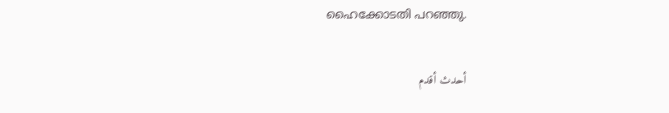ഹൈക്കോടതി പറഞ്ഞു.

أحدث أقدم